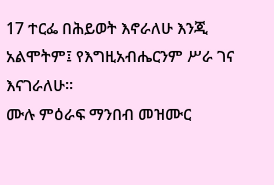17 ተርፌ በሕይወት እኖራለሁ እንጂ አልሞትም፤ የእግዚአብሔርንም ሥራ ገና እናገራለሁ።
ሙሉ ምዕራፍ ማንበብ መዝሙር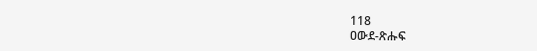118
ዐውደ-ጽሑፍ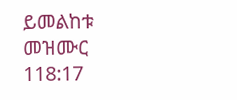ይመልከቱ መዝሙር 118:17